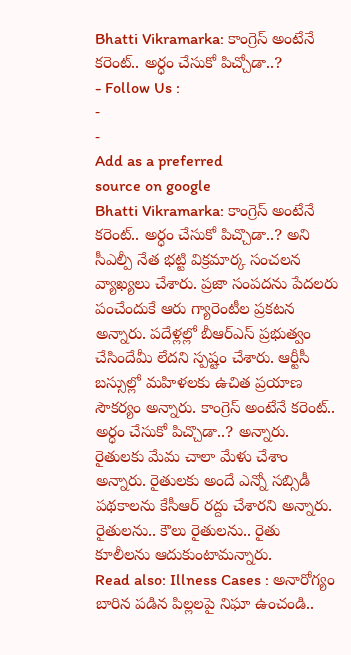Bhatti Vikramarka: కాంగ్రెస్ అంటేనే కరెంట్.. అర్ధం చేసుకో పిచ్చోడా..?
- Follow Us :
-
-
Add as a preferred
source on google
Bhatti Vikramarka: కాంగ్రెస్ అంటేనే కరెంట్.. అర్ధం చేసుకో పిచ్చొడా..? అని సీఎల్పీ నేత భట్టి విక్రమార్క సంచలన వ్యాఖ్యలు చేశారు. ప్రజా సంపదను పేదలరు పంచేందుకే ఆరు గ్యారెంటీల ప్రకటన అన్నారు. పదేళ్లల్లో బీఆర్ఎస్ ప్రభుత్వం చేసిందేమీ లేదని స్పష్టం చేశారు. ఆర్టీసీ బస్సుల్లో మహిళలకు ఉచిత ప్రయాణ సౌకర్యం అన్నారు. కాంగ్రెస్ అంటేనే కరెంట్.. అర్ధం చేసుకో పిచ్చొడా..? అన్నారు. రైతులకు మేమ చాలా మేళు చేశాం అన్నారు. రైతులకు అందే ఎన్నో సబ్సిడీ పథకాలను కేసీఆర్ రద్దు చేశారని అన్నారు. రైతులను.. కౌలు రైతులను.. రైతు కూలీలను ఆదుకుంటామన్నారు.
Read also: Illness Cases : అనారోగ్యం బారిన పడిన పిల్లలపై నిఘా ఉంచండి..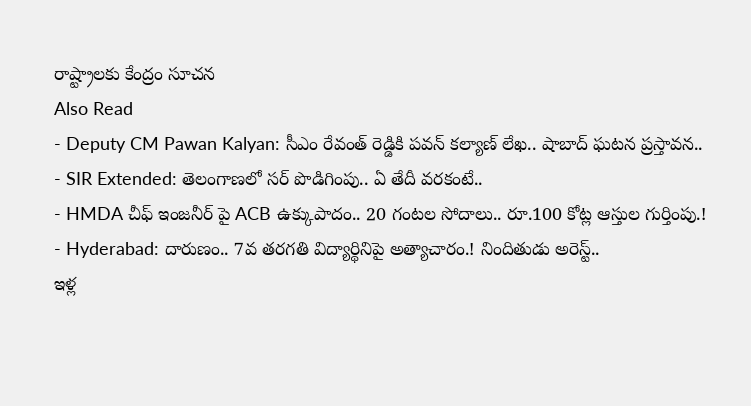రాష్ట్రాలకు కేంద్రం సూచన
Also Read
- Deputy CM Pawan Kalyan: సీఎం రేవంత్ రెడ్డికి పవన్ కల్యాణ్ లేఖ.. షాబాద్ ఘటన ప్రస్తావన..
- SIR Extended: తెలంగాణలో సర్ పొడిగింపు.. ఏ తేదీ వరకంటే..
- HMDA చీఫ్ ఇంజనీర్ పై ACB ఉక్కుపాదం.. 20 గంటల సోదాలు.. రూ.100 కోట్ల ఆస్తుల గుర్తింపు.!
- Hyderabad: దారుణం.. 7వ తరగతి విద్యార్థినిపై అత్యాచారం.! నిందితుడు అరెస్ట్..
ఇళ్ల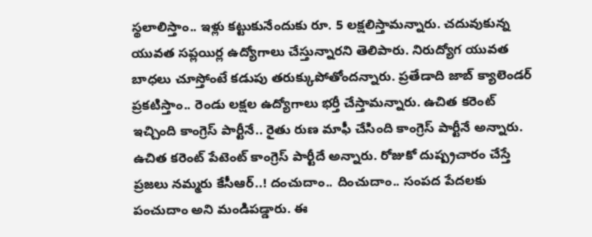స్థలాలిస్తాం.. ఇళ్లు కట్టుకునేందుకు రూ. 5 లక్షలిస్తామన్నారు. చదువుకున్న యువత సప్లయిర్ల ఉద్యోగాలు చేస్తున్నారని తెలిపారు. నిరుద్యోగ యువత బాధలు చూస్తోంటే కడుపు తరుక్కుపోతోందన్నారు. ప్రతేడాది జాబ్ క్యాలెండర్ ప్రకటిస్తాం.. రెండు లక్షల ఉద్యోగాలు భర్తీ చేస్తామన్నారు. ఉచిత కరెంట్ ఇచ్చింది కాంగ్రెస్ పార్టీనే.. రైతు రుణ మాఫీ చేసింది కాంగ్రెస్ పార్టీనే అన్నారు. ఉచిత కరెంట్ పేటెంట్ కాంగ్రెస్ పార్టీదే అన్నారు. రోజుకో దుష్ప్రచారం చేస్తే ప్రజలు నమ్మరు కేసీఆర్..! దంచుదాం.. దించుదాం.. సంపద పేదలకు పంచుదాం అని మండిపడ్డారు. ఈ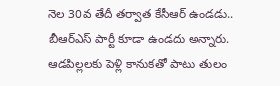నెల 30వ తేదీ తర్వాత కేసీఆర్ ఉండడు.. బీఆర్ఎస్ పార్టీ కూడా ఉండదు అన్నారు. ఆడపిల్లలకు పెళ్లి కానుకతో పాటు తులం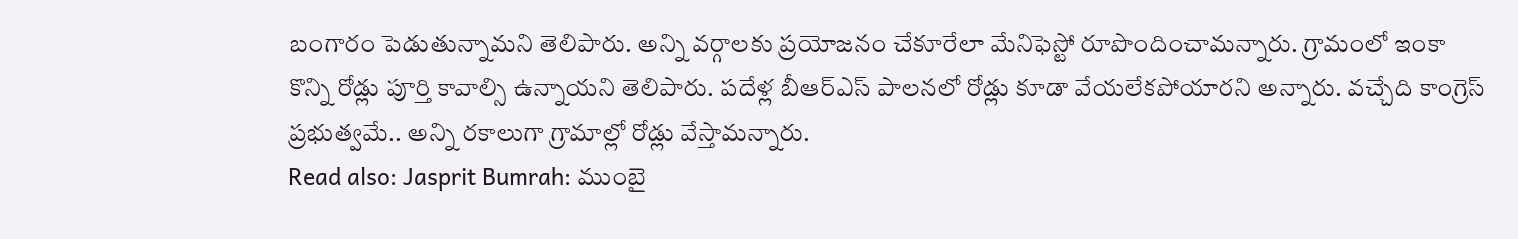బంగారం పెడుతున్నామని తెలిపారు. అన్ని వర్గాలకు ప్రయోజనం చేకూరేలా మేనిఫెస్టో రూపొందించామన్నారు. గ్రామంలో ఇంకా కొన్ని రోడ్లు పూర్తి కావాల్సి ఉన్నాయని తెలిపారు. పదేళ్ల బీఆర్ఎస్ పాలనలో రోడ్లు కూడా వేయలేకపోయారని అన్నారు. వచ్చేది కాంగ్రెస్ ప్రభుత్వమే.. అన్ని రకాలుగా గ్రామాల్లో రోడ్లు వేస్తామన్నారు.
Read also: Jasprit Bumrah: ముంబై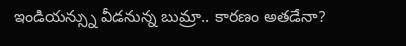ఇండియన్స్ను వీడనున్న బుమ్రా.. కారణం అతడేనా?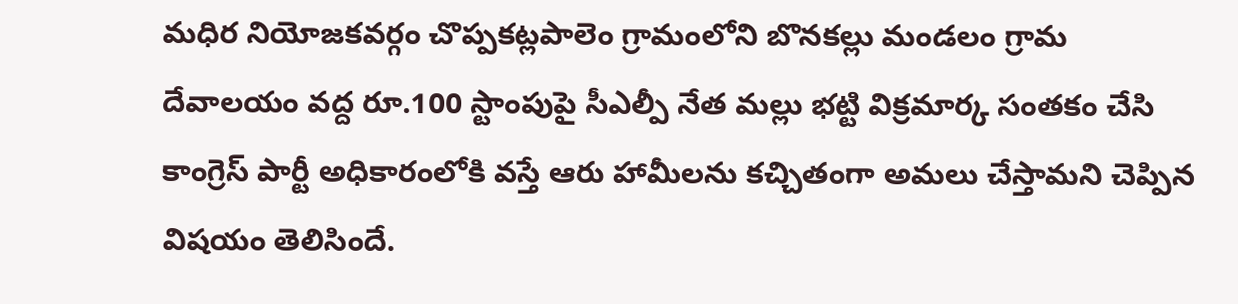మధిర నియోజకవర్గం చొప్పకట్లపాలెం గ్రామంలోని బొనకల్లు మండలం గ్రామ దేవాలయం వద్ద రూ.100 స్టాంపుపై సీఎల్పీ నేత మల్లు భట్టి విక్రమార్క సంతకం చేసి కాంగ్రెస్ పార్టీ అధికారంలోకి వస్తే ఆరు హామీలను కచ్చితంగా అమలు చేస్తామని చెప్పిన విషయం తెలిసిందే.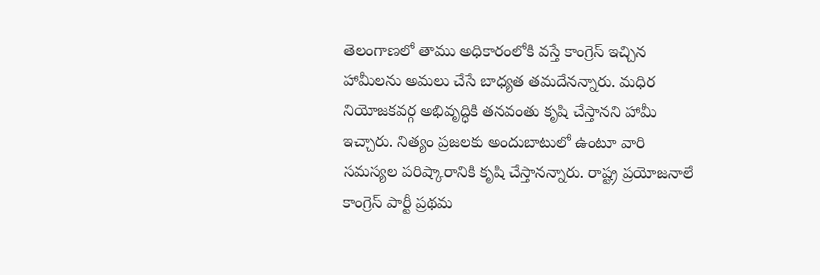తెలంగాణలో తాము అధికారంలోకి వస్తే కాంగ్రెస్ ఇచ్చిన హామీలను అమలు చేసే బాధ్యత తమదేనన్నారు. మధిర నియోజకవర్గ అభివృద్ధికి తనవంతు కృషి చేస్తానని హామీ ఇచ్చారు. నిత్యం ప్రజలకు అందుబాటులో ఉంటూ వారి సమస్యల పరిష్కారానికి కృషి చేస్తానన్నారు. రాష్ట్ర ప్రయోజనాలే కాంగ్రెస్ పార్టీ ప్రథమ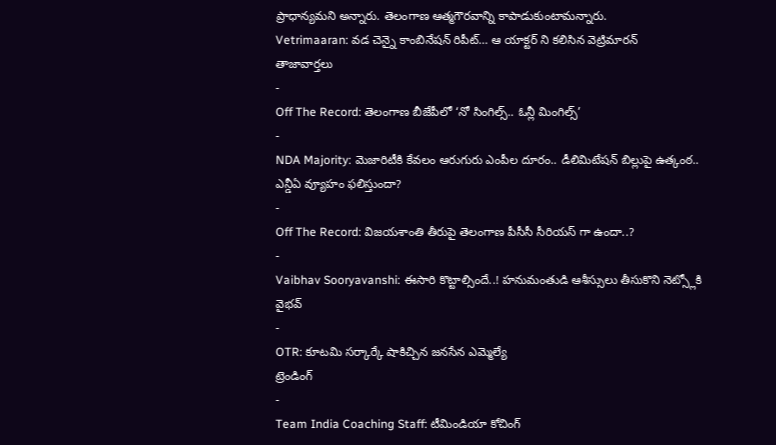ప్రాధాన్యమని అన్నారు. తెలంగాణ ఆత్మగౌరవాన్ని కాపాడుకుంటామన్నారు.
Vetrimaaran: వడ చెన్నై కాంబినేషన్ రిపీట్… ఆ యాక్టర్ ని కలిసిన వెట్రిమారన్
తాజావార్తలు
-
Off The Record: తెలంగాణ బీజేపీలో ‘నో సింగిల్స్.. ఓన్లీ మింగిల్స్’
-
NDA Majority: మెజారిటీకి కేవలం ఆరుగురు ఎంపీల దూరం.. డీలిమిటేషన్ బిల్లుపై ఉత్కంఠ.. ఎన్డీఏ వ్యూహం ఫలిస్తుందా?
-
Off The Record: విజయశాంతి తీరుపై తెలంగాణ పీసీసీ సీరియస్ గా ఉందా..?
-
Vaibhav Sooryavanshi: ఈసారి కొట్టాల్సిందే..! హనుమంతుడి ఆశీస్సులు తీసుకొని నెట్స్లోకి వైభవ్
-
OTR: కూటమి సర్కార్కే షాకిచ్చిన జనసేన ఎమ్మెల్యే
ట్రెండింగ్
-
Team India Coaching Staff: టీమిండియా కోచింగ్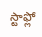స్టాఫ్లో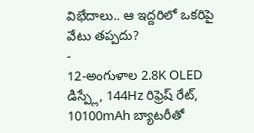విభేదాలు.. ఆ ఇద్దరిలో ఒకరిపై వేటు తప్పదు?
-
12-అంగుళాల 2.8K OLED డిస్ప్లే, 144Hz రిఫ్రెష్ రేట్, 10100mAh బ్యాటరీతో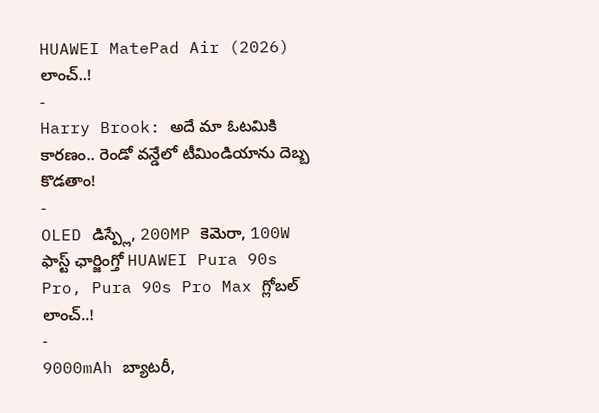HUAWEI MatePad Air (2026) లాంచ్..!
-
Harry Brook: అదే మా ఓటమికి కారణం.. రెండో వన్డేలో టీమిండియాను దెబ్బ కొడతాం!
-
OLED డిస్ప్లే, 200MP కెమెరా, 100W ఫాస్ట్ ఛార్జింగ్తో HUAWEI Pura 90s Pro, Pura 90s Pro Max గ్లోబల్ లాంచ్..!
-
9000mAh బ్యాటరీ,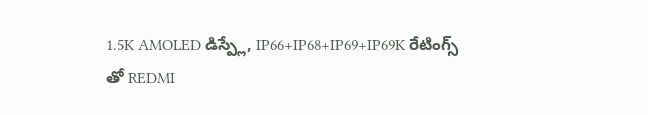1.5K AMOLED డిస్ప్లే, IP66+IP68+IP69+IP69K రేటింగ్స్ తో REDMI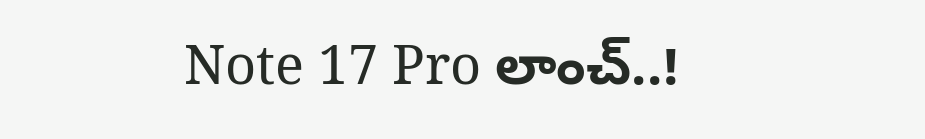Note 17 Pro లాంచ్..!